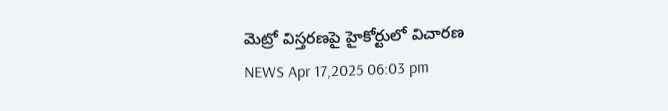మెట్రో విస్తరణపై హైకోర్టులో విచారణ
NEWS Apr 17,2025 06:03 pm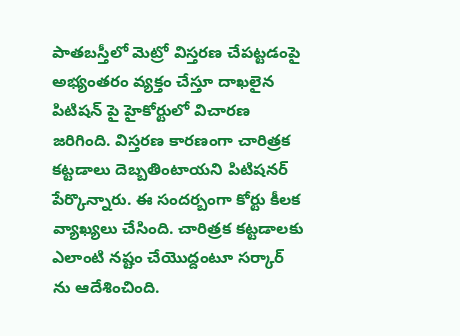పాతబస్తీలో మెట్రో విస్తరణ చేపట్టడంపై అభ్యంతరం వ్యక్తం చేస్తూ దాఖలైన పిటిషన్ పై హైకోర్టులో విచారణ జరిగింది. విస్తరణ కారణంగా చారిత్రక కట్టడాలు దెబ్బతింటాయని పిటిషనర్ పేర్కొన్నారు. ఈ సందర్బంగా కోర్టు కీలక వ్యాఖ్యలు చేసింది. చారిత్రక కట్టడాలకు ఎలాంటి నష్టం చేయొద్దంటూ సర్కార్ ను ఆదేశించింది.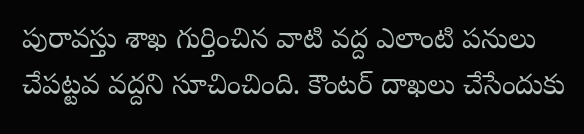పురావస్తు శాఖ గుర్తించిన వాటి వద్ద ఎలాంటి పనులు చేపట్టవ వద్దని సూచించింది. కౌంటర్ దాఖలు చేసేందుకు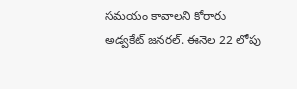సమయం కావాలని కోరారు అడ్వకేట్ జనరల్. ఈనెల 22 లోపు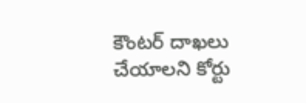కౌంటర్ దాఖలు చేయాలని కోర్టు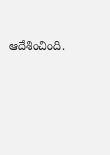ఆదేశించింది.